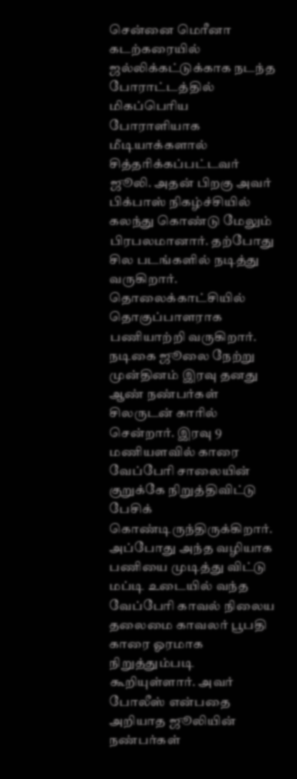சென்னை மெரீனா கடற்கரையில் ஜல்லிக்கட்டுக்காக நடந்த போராட்டத்தில் மிகப்பெரிய போராளியாக மீடியாக்களால் சித்தரிக்கப்பட்டவர் ஜூலி. அதன் பிறகு அவர் பிக்பாஸ் நிகழ்ச்சியில் கலந்து கொண்டு மேலும் பிரபலமானார். தற்போது சில படங்களில் நடித்து வருகிறார். தொலைக்காட்சியில் தொகுப்பாளராக பணியாற்றி வருகிறார்.
நடிகை ஜூலை நேற்று முன்தினம் இரவு தனது ஆண் நண்பர்கள் சிலருடன் காரில் சென்றார். இரவு 9 மணியளவில் காரை வேப்பேரி சாலையின் குறுக்கே நிறுத்திவிட்டு பேசிக் கொண்டிருந்திருக்கிறார். அப்போது அந்த வழியாக பணியை முடித்து விட்டு மப்டி உடையில் வந்த வேப்பேரி காவல் நிலைய தலைமை காவலர் பூபதி காரை ஓரமாக நிறுத்தும்படி கூறியுள்ளார். அவர் போலீஸ் என்பதை அறியாத ஜூலியின் நண்பர்கள்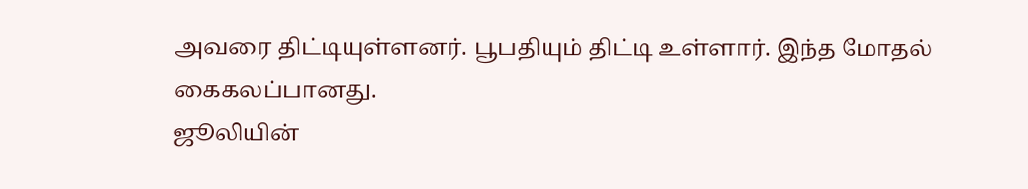அவரை திட்டியுள்ளனர். பூபதியும் திட்டி உள்ளார். இந்த மோதல் கைகலப்பானது.
ஜூலியின்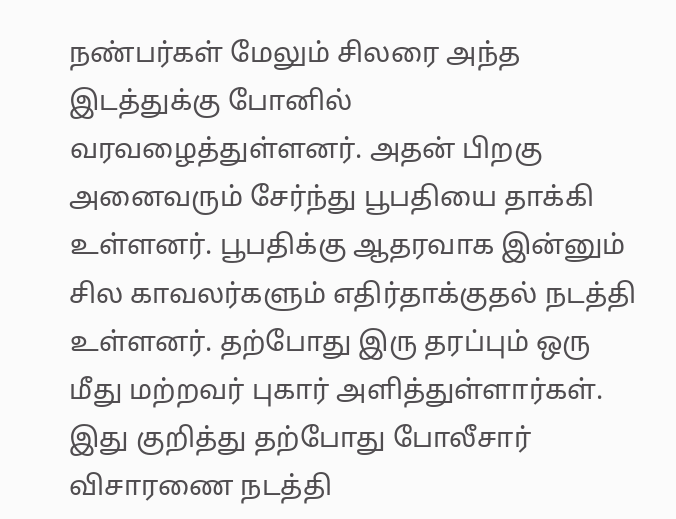நண்பர்கள் மேலும் சிலரை அந்த இடத்துக்கு போனில் வரவழைத்துள்ளனர். அதன் பிறகு அனைவரும் சேர்ந்து பூபதியை தாக்கி உள்ளனர். பூபதிக்கு ஆதரவாக இன்னும் சில காவலர்களும் எதிர்தாக்குதல் நடத்தி உள்ளனர். தற்போது இரு தரப்பும் ஒரு மீது மற்றவர் புகார் அளித்துள்ளார்கள். இது குறித்து தற்போது போலீசார் விசாரணை நடத்தி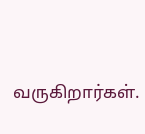வருகிறார்கள்.